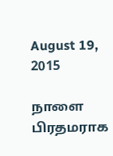August 19, 2015

நாளை பிரதமராக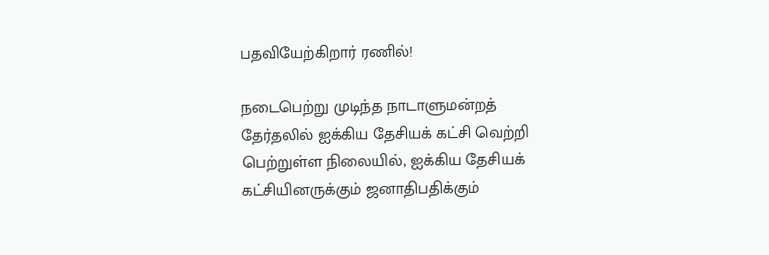பதவியேற்கிறார் ரணில்!

நடைபெற்று முடிந்த நாடாளுமன்றத் தேர்தலில் ஐக்கிய தேசியக் கட்சி வெற்றி பெற்றுள்ள நிலையில், ஐக்கிய தேசியக் கட்சியினருக்கும் ஜனாதிபதிக்கும்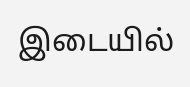இடையில்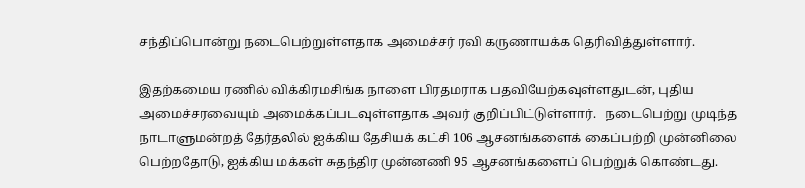சந்திப்பொன்று நடைபெற்றுள்ளதாக அமைச்சர் ரவி கருணாயக்க தெரிவித்துள்ளார்.

இதற்கமைய ரணில் விக்கிரமசிங்க நாளை பிரதமராக பதவியேற்கவுள்ளதுடன், புதிய அமைச்சரவையும் அமைக்கப்படவுள்ளதாக அவர் குறிப்பிட்டுள்ளார்.   நடைபெற்று முடிந்த நாடாளுமன்றத் தேர்தலில் ஐக்கிய தேசியக் கட்சி 106 ஆசனங்களைக் கைப்பற்றி முன்னிலை பெற்றதோடு, ஐக்கிய மக்கள் சுதந்திர முன்னணி 95 ஆசனங்களைப் பெற்றுக் கொண்டது.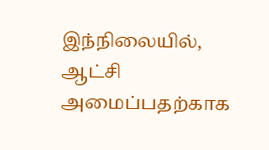இந்நிலையில், ஆட்சி அமைப்பதற்காக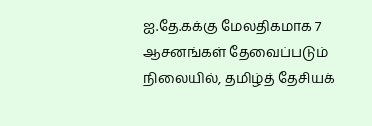ஐ.தே.கக்கு மேலதிகமாக 7 ஆசனங்கள் தேவைப்படும் நிலையில், தமிழ்த் தேசியக்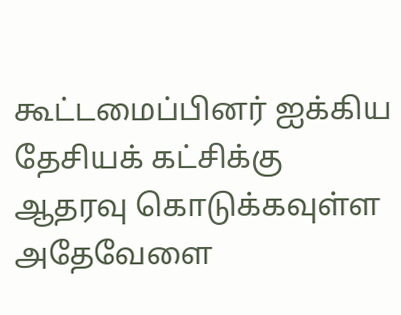கூட்டமைப்பினர் ஐக்கிய தேசியக் கட்சிக்கு ஆதரவு கொடுக்கவுள்ள அதேவேளை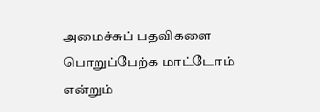அமைச்சுப் பதவிகளை பொறுப்பேற்க மாட்டோம் என்றும்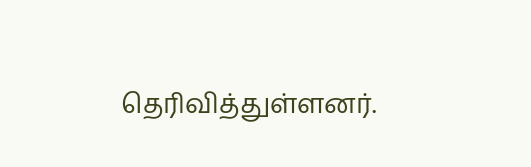தெரிவித்துள்ளனர்.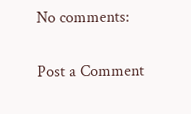No comments:

Post a Comment